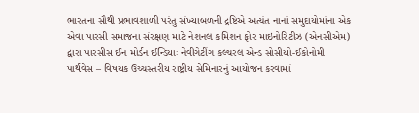ભારતના સૌથી પ્રભાવશાળી પરંતુ સંખ્યાબળની દ્રષ્ટિએ અત્યંત નાનાં સમુદાયોમાંના એક એવા પારસી સમાજના સંરક્ષણ માટે નેશનલ કમિશન ફોર માઇનોરિટીઝ (એનસીએમ) દ્વારા પારસીસ ઈન મોર્ડન ઈન્ડિયાઃ નેવીગેટીંગ કલ્ચરલ એન્ડ સોસીયો-ઈકોનોમી પાર્થવેસ – વિષયક ઉચ્ચસ્તરીય રાષ્ટ્રીય સેમિનારનું આયોજન કરવામાં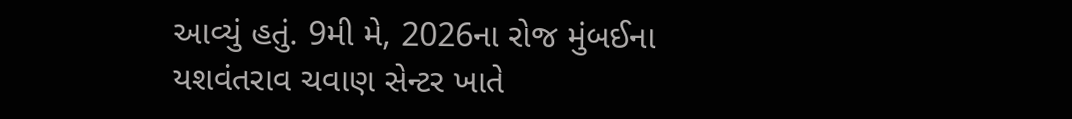આવ્યું હતું. 9મી મે, 2026ના રોજ મુંબઈના યશવંતરાવ ચવાણ સેન્ટર ખાતે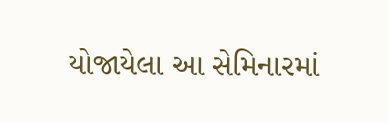યોજાયેલા આ સેમિનારમાં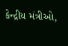કેન્દ્રીય મંત્રીઓ,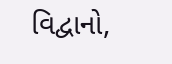વિદ્વાનો,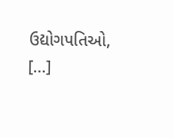ઉદ્યોગપતિઓ, […]